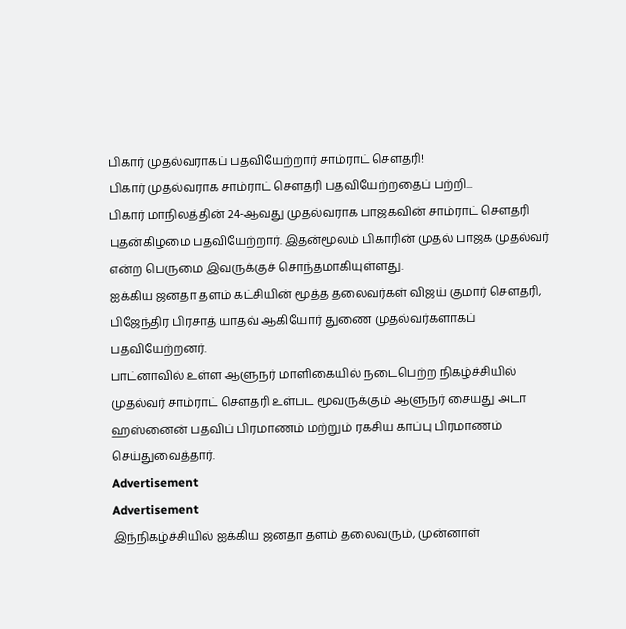பிகார் முதல்வராகப் பதவியேற்றார் சாம்ராட் சௌதரி!
பிகார் முதல்வராக சாம்ராட் சௌதரி பதவியேற்றதைப் பற்றி...
பிகார் மாநிலத்தின் 24-ஆவது முதல்வராக பாஜகவின் சாம்ராட் செளதரி புதன்கிழமை பதவியேற்றார். இதன்மூலம் பிகாரின் முதல் பாஜக முதல்வர் என்ற பெருமை இவருக்குச் சொந்தமாகியுள்ளது.
ஐக்கிய ஜனதா தளம் கட்சியின் மூத்த தலைவர்கள் விஜய் குமார் செளதரி, பிஜேந்திர பிரசாத் யாதவ் ஆகியோர் துணை முதல்வர்களாகப் பதவியேற்றனர்.
பாட்னாவில் உள்ள ஆளுநர் மாளிகையில் நடைபெற்ற நிகழ்ச்சியில் முதல்வர் சாம்ராட் செளதரி உள்பட மூவருக்கும் ஆளுநர் சையது அடா ஹஸ்னைன் பதவிப் பிரமாணம் மற்றும் ரகசிய காப்பு பிரமாணம் செய்துவைத்தார்.
Advertisement
Advertisement
இந்நிகழ்ச்சியில் ஐக்கிய ஜனதா தளம் தலைவரும், முன்னாள்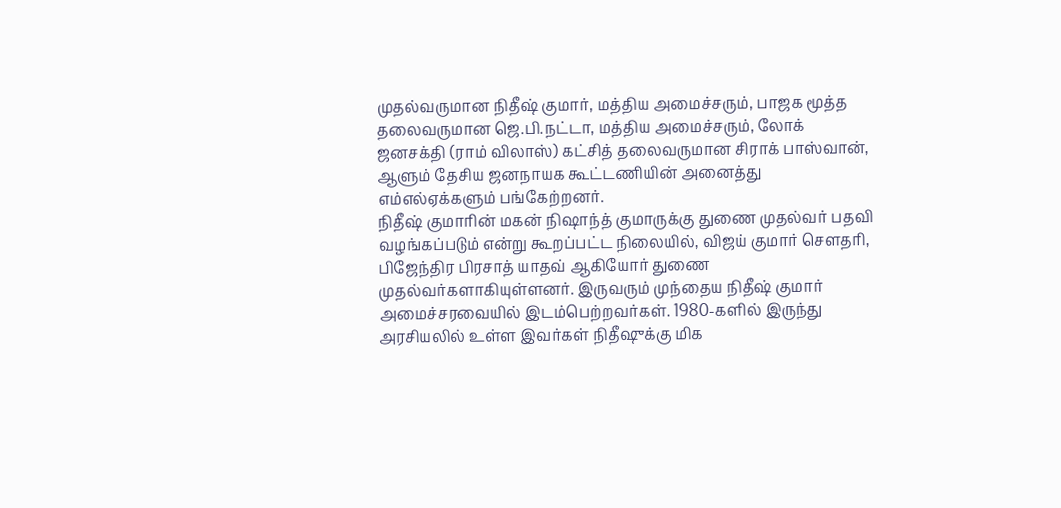முதல்வருமான நிதீஷ் குமார், மத்திய அமைச்சரும், பாஜக மூத்த தலைவருமான ஜெ.பி.நட்டா, மத்திய அமைச்சரும், லோக் ஜனசக்தி (ராம் விலாஸ்) கட்சித் தலைவருமான சிராக் பாஸ்வான், ஆளும் தேசிய ஜனநாயக கூட்டணியின் அனைத்து எம்எல்ஏக்களும் பங்கேற்றனர்.
நிதீஷ் குமாரின் மகன் நிஷாந்த் குமாருக்கு துணை முதல்வர் பதவி வழங்கப்படும் என்று கூறப்பட்ட நிலையில், விஜய் குமார் செளதரி, பிஜேந்திர பிரசாத் யாதவ் ஆகியோர் துணை முதல்வர்களாகியுள்ளனர். இருவரும் முந்தைய நிதீஷ் குமார் அமைச்சரவையில் இடம்பெற்றவர்கள். 1980-களில் இருந்து அரசியலில் உள்ள இவர்கள் நிதீஷுக்கு மிக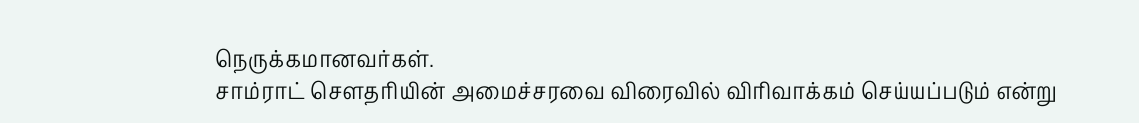நெருக்கமானவர்கள்.
சாம்ராட் செளதரியின் அமைச்சரவை விரைவில் விரிவாக்கம் செய்யப்படும் என்று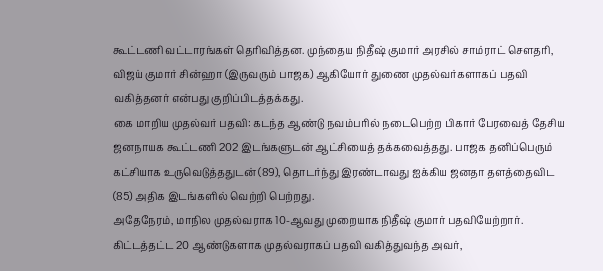கூட்டணி வட்டாரங்கள் தெரிவித்தன. முந்தைய நிதீஷ் குமார் அரசில் சாம்ராட் செளதரி, விஜய் குமார் சின்ஹா (இருவரும் பாஜக) ஆகியோர் துணை முதல்வர்களாகப் பதவி வகித்தனர் என்பது குறிப்பிடத்தக்கது.
கை மாறிய முதல்வர் பதவி: கடந்த ஆண்டு நவம்பரில் நடைபெற்ற பிகார் பேரவைத் தேசிய ஜனநாயக கூட்டணி 202 இடங்களுடன் ஆட்சியைத் தக்கவைத்தது. பாஜக தனிப்பெரும் கட்சியாக உருவெடுத்ததுடன் (89), தொடர்ந்து இரண்டாவது ஐக்கிய ஜனதா தளத்தைவிட (85) அதிக இடங்களில் வெற்றி பெற்றது.
அதேநேரம், மாநில முதல்வராக 10-ஆவது முறையாக நிதீஷ் குமார் பதவியேற்றார். கிட்டத்தட்ட 20 ஆண்டுகளாக முதல்வராகப் பதவி வகித்துவந்த அவர்,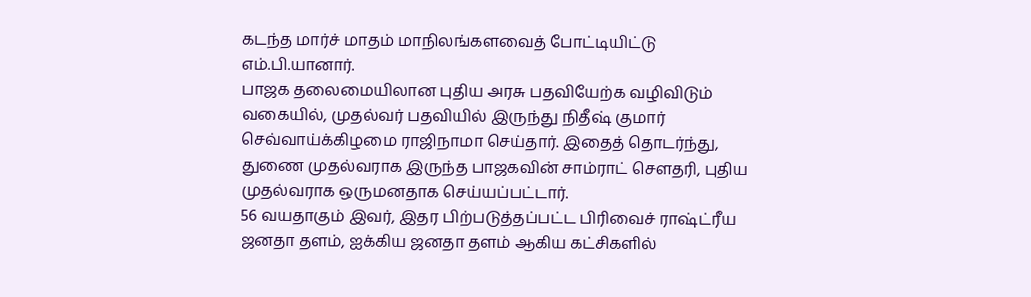கடந்த மார்ச் மாதம் மாநிலங்களவைத் போட்டியிட்டு எம்.பி.யானார்.
பாஜக தலைமையிலான புதிய அரசு பதவியேற்க வழிவிடும் வகையில், முதல்வர் பதவியில் இருந்து நிதீஷ் குமார் செவ்வாய்க்கிழமை ராஜிநாமா செய்தார். இதைத் தொடர்ந்து, துணை முதல்வராக இருந்த பாஜகவின் சாம்ராட் செளதரி, புதிய முதல்வராக ஒருமனதாக செய்யப்பட்டார்.
56 வயதாகும் இவர், இதர பிற்படுத்தப்பட்ட பிரிவைச் ராஷ்ட்ரீய ஜனதா தளம், ஐக்கிய ஜனதா தளம் ஆகிய கட்சிகளில்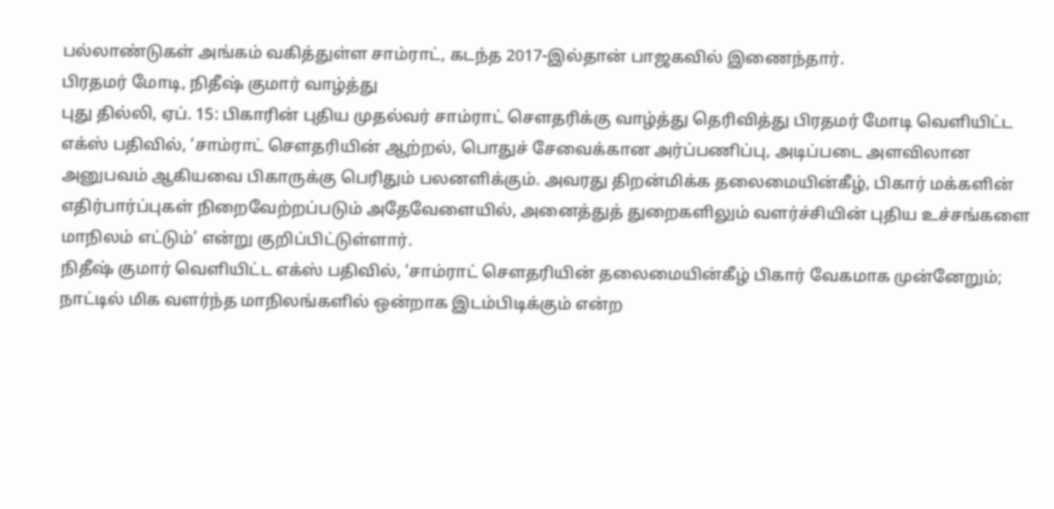பல்லாண்டுகள் அங்கம் வகித்துள்ள சாம்ராட், கடந்த 2017-இல்தான் பாஜகவில் இணைந்தார்.
பிரதமர் மோடி, நிதீஷ் குமார் வாழ்த்து
புது தில்லி, ஏப். 15: பிகாரின் புதிய முதல்வர் சாம்ராட் செளதரிக்கு வாழ்த்து தெரிவித்து பிரதமர் மோடி வெளியிட்ட எக்ஸ் பதிவில், ‘சாம்ராட் செளதரியின் ஆற்றல், பொதுச் சேவைக்கான அர்ப்பணிப்பு, அடிப்படை அளவிலான அனுபவம் ஆகியவை பிகாருக்கு பெரிதும் பலனளிக்கும். அவரது திறன்மிக்க தலைமையின்கீழ், பிகார் மக்களின் எதிர்பார்ப்புகள் நிறைவேற்றப்படும் அதேவேளையில், அனைத்துத் துறைகளிலும் வளர்ச்சியின் புதிய உச்சங்களை மாநிலம் எட்டும்’ என்று குறிப்பிட்டுள்ளார்.
நிதீஷ் குமார் வெளியிட்ட எக்ஸ் பதிவில், ‘சாம்ராட் செளதரியின் தலைமையின்கீழ் பிகார் வேகமாக முன்னேறும்; நாட்டில் மிக வளர்ந்த மாநிலங்களில் ஒன்றாக இடம்பிடிக்கும் என்ற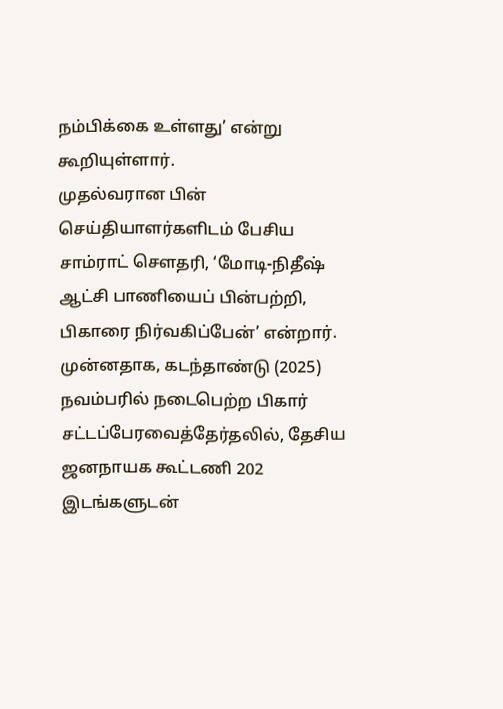நம்பிக்கை உள்ளது’ என்று கூறியுள்ளார்.
முதல்வரான பின் செய்தியாளர்களிடம் பேசிய சாம்ராட் செளதரி, ‘மோடி-நிதீஷ் ஆட்சி பாணியைப் பின்பற்றி, பிகாரை நிர்வகிப்பேன்’ என்றார்.
முன்னதாக, கடந்தாண்டு (2025) நவம்பரில் நடைபெற்ற பிகார் சட்டப்பேரவைத்தேர்தலில், தேசிய ஜனநாயக கூட்டணி 202 இடங்களுடன்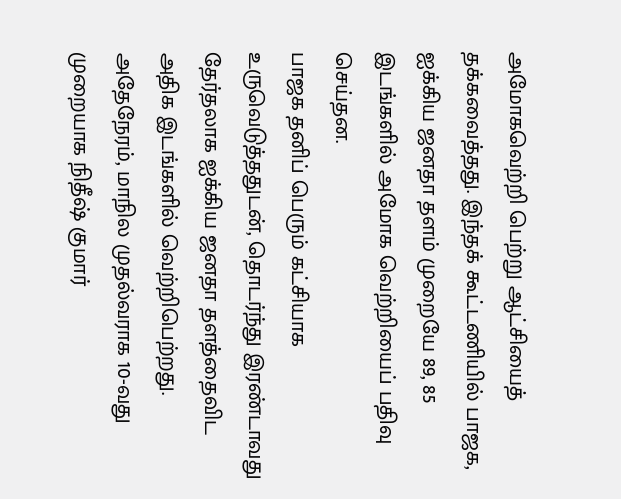அமோகவெற்றி பெற்று ஆட்சியைத் தக்கவைத்தது. இந்தக் கூட்டணியில் பாஜக, ஐக்கிய ஜனதா தளம் முறையே 89, 85 இடங்களில் அமோக வெற்றியைப் பதிவு செய்தன.
பாஜக தனிப் பெரும் கட்சியாக உருவெடுத்ததுடன், தொடர்ந்து இரண்டாவது தேர்தலாக ஐக்கிய ஜனதா தளத்தைவிட அதிக இடங்களில் வெற்றிபெற்றது. அதேநேரம், மாநில முதல்வராக 10-வது முறையாக நிதீஷ் குமார்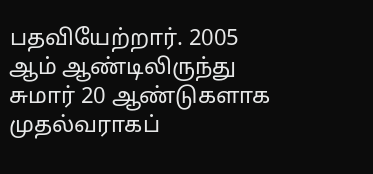பதவியேற்றார். 2005 ஆம் ஆண்டிலிருந்து சுமார் 20 ஆண்டுகளாக முதல்வராகப்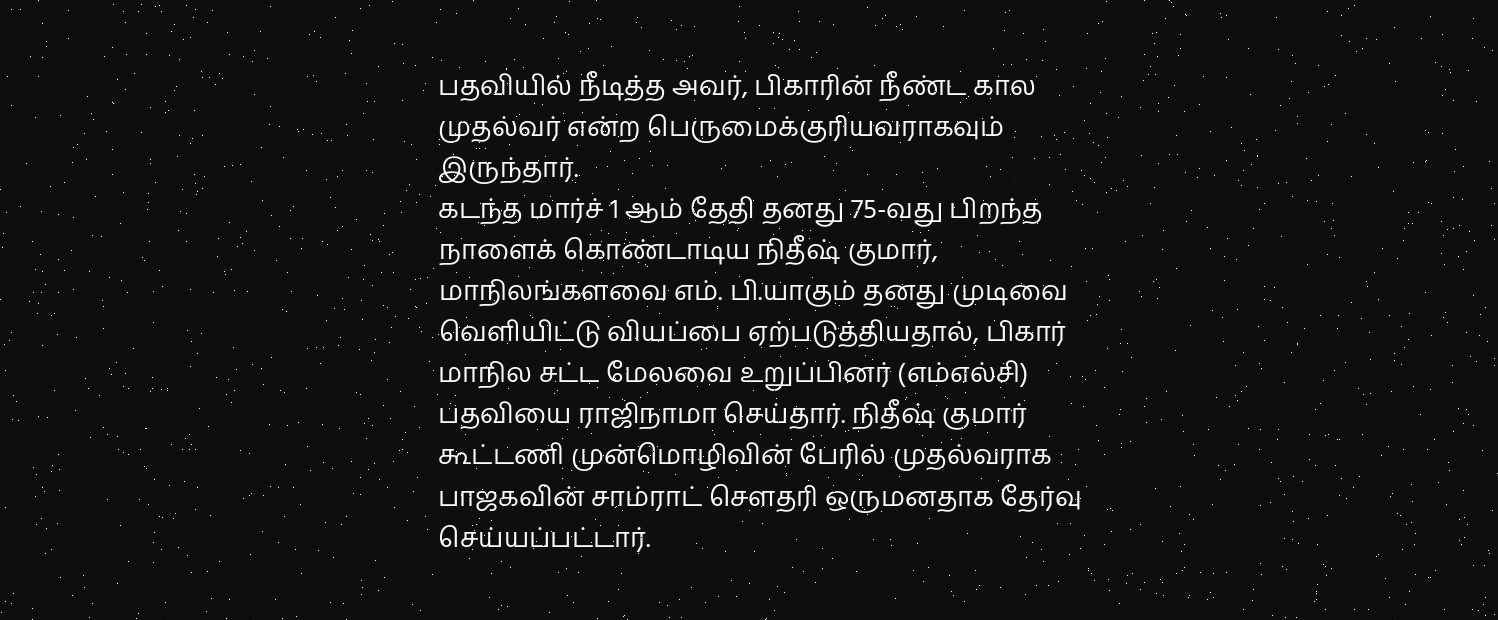பதவியில் நீடித்த அவர், பிகாரின் நீண்ட கால முதல்வர் என்ற பெருமைக்குரியவராகவும் இருந்தார்.
கடந்த மார்ச் 1 ஆம் தேதி தனது 75-வது பிறந்த நாளைக் கொண்டாடிய நிதீஷ் குமார், மாநிலங்களவை எம். பி.யாகும் தனது முடிவை வெளியிட்டு வியப்பை ஏற்படுத்தியதால், பிகார் மாநில சட்ட மேலவை உறுப்பினர் (எம்எல்சி) பதவியை ராஜிநாமா செய்தார். நிதீஷ் குமார் கூட்டணி முன்மொழிவின் பேரில் முதல்வராக பாஜகவின் சாம்ராட் சௌதரி ஒருமனதாக தேர்வு செய்யப்பட்டார்.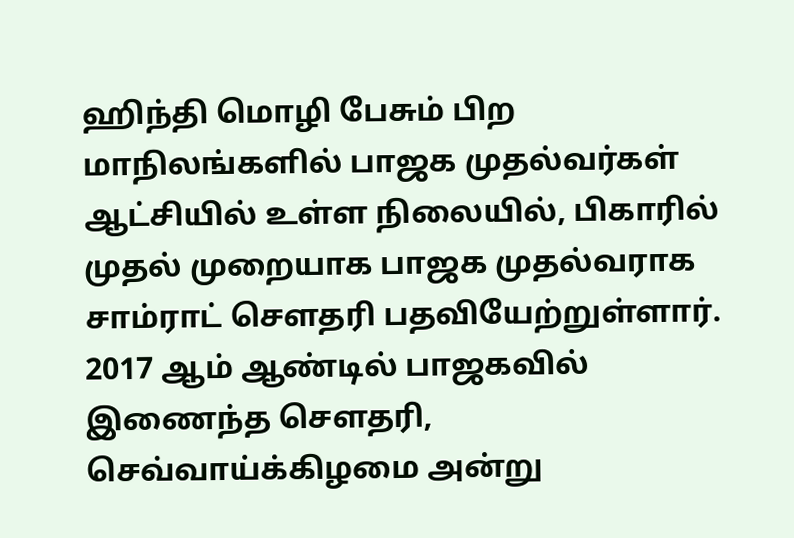ஹிந்தி மொழி பேசும் பிற மாநிலங்களில் பாஜக முதல்வர்கள் ஆட்சியில் உள்ள நிலையில், பிகாரில் முதல் முறையாக பாஜக முதல்வராக சாம்ராட் சௌதரி பதவியேற்றுள்ளார்.
2017 ஆம் ஆண்டில் பாஜகவில் இணைந்த சௌதரி, செவ்வாய்க்கிழமை அன்று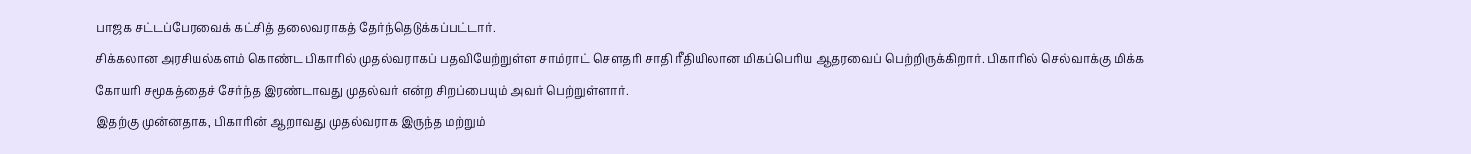பாஜக சட்டப்பேரவைக் கட்சித் தலைவராகத் தேர்ந்தெடுக்கப்பட்டார்.
சிக்கலான அரசியல்களம் கொண்ட பிகாரில் முதல்வராகப் பதவியேற்றுள்ள சாம்ராட் சௌதரி சாதி ரீதியிலான மிகப்பெரிய ஆதரவைப் பெற்றிருக்கிறார். பிகாரில் செல்வாக்கு மிக்க கோயரி சமூகத்தைச் சேர்ந்த இரண்டாவது முதல்வர் என்ற சிறப்பையும் அவர் பெற்றுள்ளார்.
இதற்கு முன்னதாக, பிகாரின் ஆறாவது முதல்வராக இருந்த மற்றும்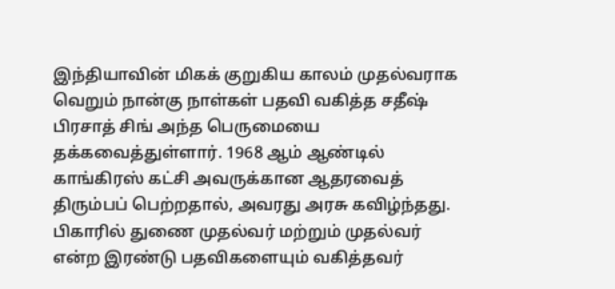இந்தியாவின் மிகக் குறுகிய காலம் முதல்வராக வெறும் நான்கு நாள்கள் பதவி வகித்த சதீஷ் பிரசாத் சிங் அந்த பெருமையை தக்கவைத்துள்ளார். 1968 ஆம் ஆண்டில் காங்கிரஸ் கட்சி அவருக்கான ஆதரவைத் திரும்பப் பெற்றதால், அவரது அரசு கவிழ்ந்தது.
பிகாரில் துணை முதல்வர் மற்றும் முதல்வர் என்ற இரண்டு பதவிகளையும் வகித்தவர்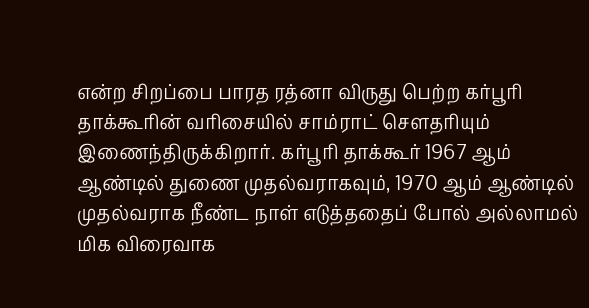என்ற சிறப்பை பாரத ரத்னா விருது பெற்ற கர்பூரி தாக்கூரின் வரிசையில் சாம்ராட் சௌதரியும் இணைந்திருக்கிறார். கர்பூரி தாக்கூர் 1967 ஆம் ஆண்டில் துணை முதல்வராகவும், 1970 ஆம் ஆண்டில் முதல்வராக நீண்ட நாள் எடுத்ததைப் போல் அல்லாமல் மிக விரைவாக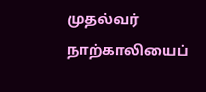முதல்வர் நாற்காலியைப்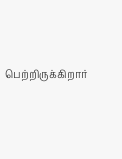பெற்றிருக்கிறார்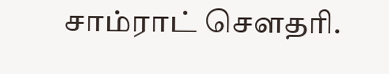சாம்ராட் சௌதரி.